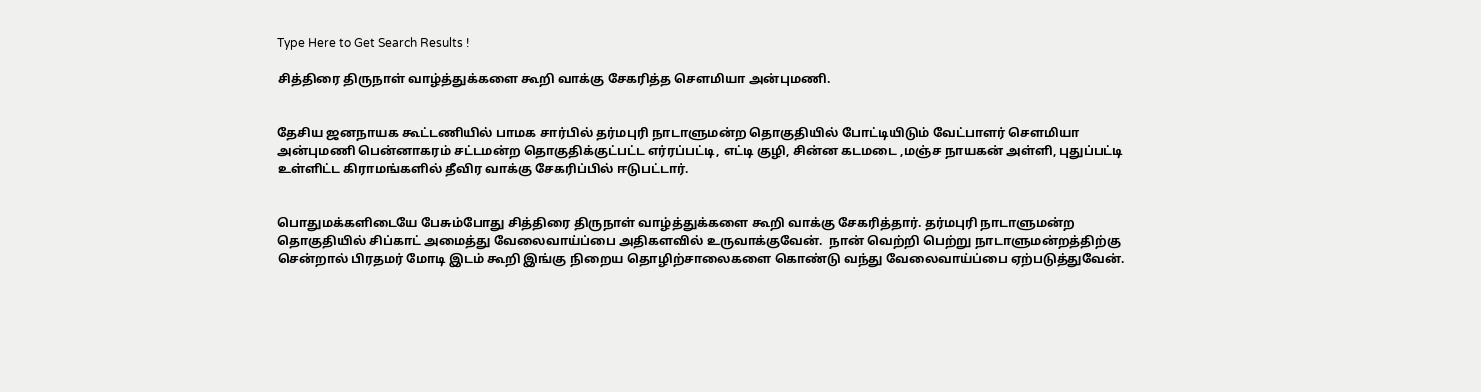Type Here to Get Search Results !

சித்திரை திருநாள் வாழ்த்துக்களை கூறி வாக்கு சேகரித்த சௌமியா அன்புமணி.


தேசிய ஜனநாயக கூட்டணியில் பாமக சார்பில் தர்மபுரி நாடாளுமன்ற தொகுதியில் போட்டியிடும் வேட்பாளர் சௌமியா அன்புமணி பென்னாகரம் சட்டமன்ற தொகுதிக்குட்பட்ட எர்ரப்பட்டி, எட்டி குழி, சின்ன கடமடை ,மஞ்ச நாயகன் அள்ளி, புதுப்பட்டி உள்ளிட்ட கிராமங்களில் தீவிர வாக்கு சேகரிப்பில் ஈடுபட்டார்.


பொதுமக்களிடையே பேசும்போது சித்திரை திருநாள் வாழ்த்துக்களை கூறி வாக்கு சேகரித்தார். தர்மபுரி நாடாளுமன்ற தொகுதியில் சிப்காட் அமைத்து வேலைவாய்ப்பை அதிகளவில் உருவாக்குவேன்.  நான் வெற்றி பெற்று நாடாளுமன்றத்திற்கு சென்றால் பிரதமர் மோடி இடம் கூறி இங்கு நிறைய தொழிற்சாலைகளை கொண்டு வந்து வேலைவாய்ப்பை ஏற்படுத்துவேன்.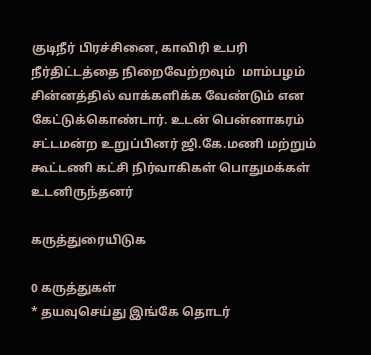குடிநீர் பிரச்சினை, காவிரி உபரி நீர்திட்டத்தை நிறைவேற்றவும்  மாம்பழம் சின்னத்தில் வாக்களிக்க வேண்டும் என கேட்டுக்கொண்டார். உடன் பென்னாகரம் சட்டமன்ற உறுப்பினர் ஜி.கே.மணி மற்றும் கூட்டணி கட்சி நிர்வாகிகள் பொதுமக்கள்  உடனிருந்தனர்

கருத்துரையிடுக

0 கருத்துகள்
* தயவுசெய்து இங்கே தொடர்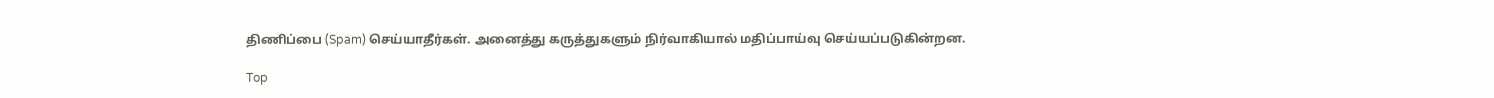திணிப்பை (Spam) செய்யாதீர்கள். அனைத்து கருத்துகளும் நிர்வாகியால் மதிப்பாய்வு செய்யப்படுகின்றன.

Top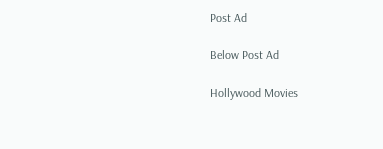Post Ad

Below Post Ad

Hollywood Movies